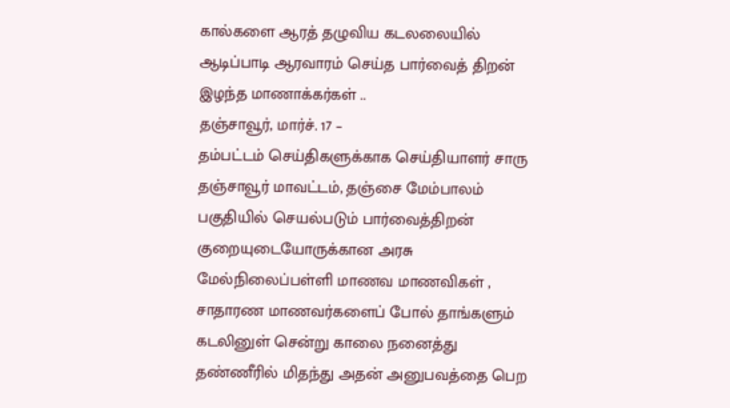கால்களை ஆரத் தழுவிய கடலலையில் ஆடிப்பாடி ஆரவாரம் செய்த பார்வைத் திறன் இழந்த மாணாக்கர்கள் ..
தஞ்சாவூர், மார்ச். 17 –
தம்பட்டம் செய்திகளுக்காக செய்தியாளர் சாரு
தஞ்சாவூர் மாவட்டம், தஞ்சை மேம்பாலம் பகுதியில் செயல்படும் பார்வைத்திறன் குறையுடையோருக்கான அரசு மேல்நிலைப்பள்ளி மாணவ மாணவிகள் , சாதாரண மாணவர்களைப் போல் தாங்களும் கடலினுள் சென்று காலை நனைத்து தண்ணீரில் மிதந்து அதன் அனுபவத்தை பெற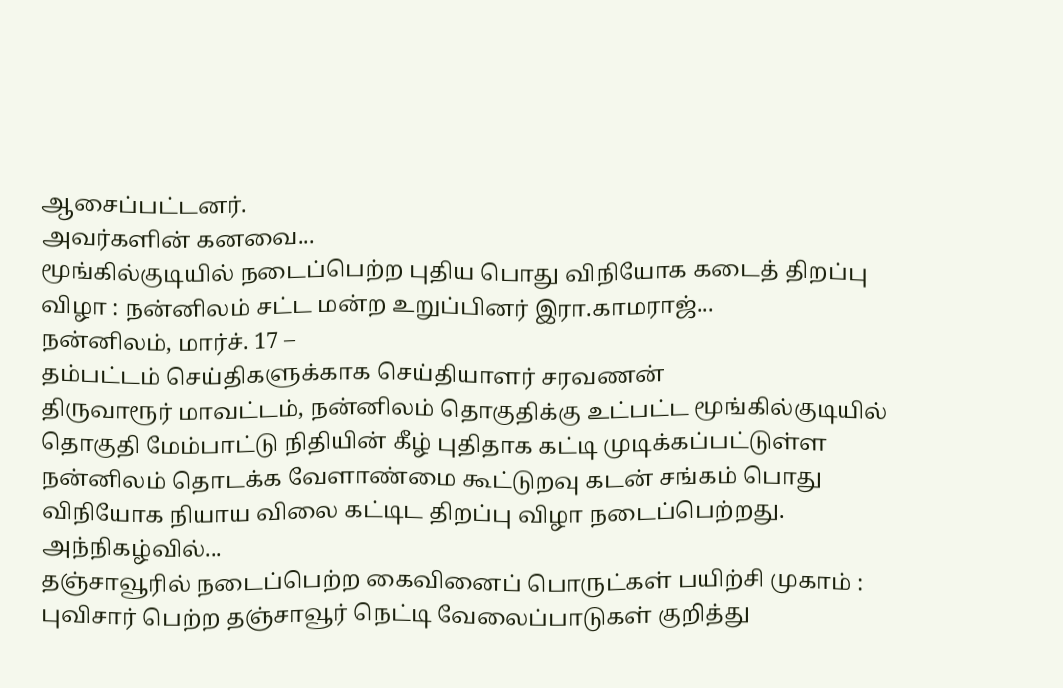ஆசைப்பட்டனர்.
அவர்களின் கனவை...
மூங்கில்குடியில் நடைப்பெற்ற புதிய பொது விநியோக கடைத் திறப்பு விழா : நன்னிலம் சட்ட மன்ற உறுப்பினர் இரா.காமராஜ்...
நன்னிலம், மார்ச். 17 –
தம்பட்டம் செய்திகளுக்காக செய்தியாளர் சரவணன்
திருவாரூர் மாவட்டம், நன்னிலம் தொகுதிக்கு உட்பட்ட மூங்கில்குடியில் தொகுதி மேம்பாட்டு நிதியின் கீழ் புதிதாக கட்டி முடிக்கப்பட்டுள்ள நன்னிலம் தொடக்க வேளாண்மை கூட்டுறவு கடன் சங்கம் பொது விநியோக நியாய விலை கட்டிட திறப்பு விழா நடைப்பெற்றது. அந்நிகழ்வில்...
தஞ்சாவூரில் நடைப்பெற்ற கைவினைப் பொருட்கள் பயிற்சி முகாம் : புவிசார் பெற்ற தஞ்சாவூர் நெட்டி வேலைப்பாடுகள் குறித்து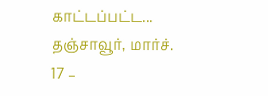காட்டப்பட்ட...
தஞ்சாவூர், மார்ச். 17 –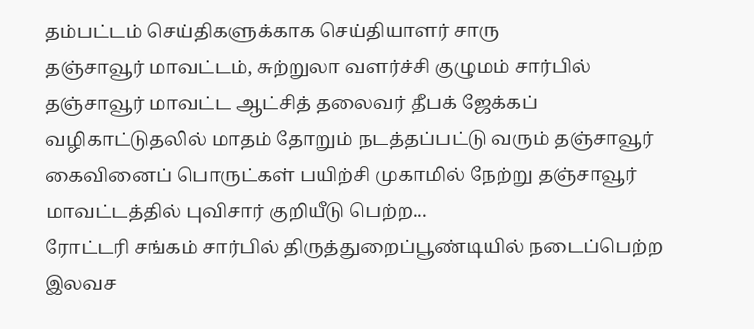தம்பட்டம் செய்திகளுக்காக செய்தியாளர் சாரு
தஞ்சாவூர் மாவட்டம், சுற்றுலா வளர்ச்சி குழுமம் சார்பில் தஞ்சாவூர் மாவட்ட ஆட்சித் தலைவர் தீபக் ஜேக்கப் வழிகாட்டுதலில் மாதம் தோறும் நடத்தப்பட்டு வரும் தஞ்சாவூர் கைவினைப் பொருட்கள் பயிற்சி முகாமில் நேற்று தஞ்சாவூர் மாவட்டத்தில் புவிசார் குறியீடு பெற்ற...
ரோட்டரி சங்கம் சார்பில் திருத்துறைப்பூண்டியில் நடைப்பெற்ற இலவச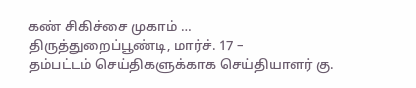கண் சிகிச்சை முகாம் …
திருத்துறைப்பூண்டி, மார்ச். 17 –
தம்பட்டம் செய்திகளுக்காக செய்தியாளர் கு.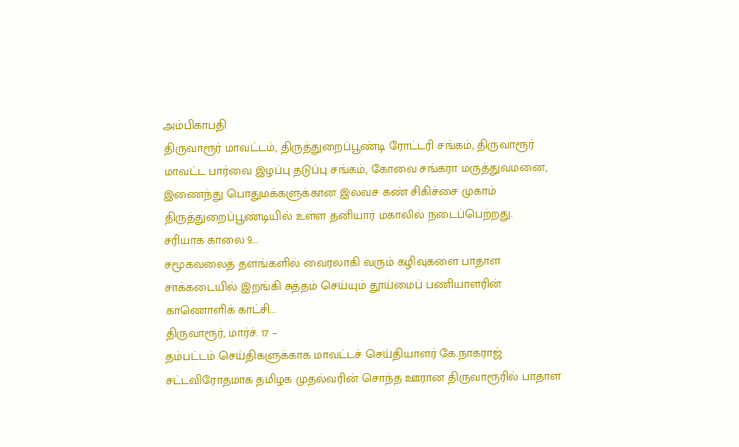அம்பிகாபதி
திருவாரூர் மாவட்டம், திருத்துறைப்பூண்டி ரோட்டரி சங்கம், திருவாரூர் மாவட்ட பார்வை இழப்பு தடுப்பு சங்கம், கோவை சங்கரா மருத்துவமனை, இணைந்து பொதுமக்களுக்கான இலவச கண் சிகிச்சை முகாம் திருத்துறைப்பூண்டியில் உள்ள தனியார் மகாலில் நடைப்பெற்றது.
சரியாக காலை 9...
சமூகவலைத் தளங்களில் வைரலாகி வரும் கழிவுகளை பாதாள சாக்கடையில் இறங்கி சுத்தம் செய்யும் தூய்மைப் பணியாளரின் காணொளிக் காட்சி...
திருவாரூர், மார்ச். 17 –
தம்பட்டம் செய்திகளுக்காக மாவட்டச் செய்தியாளர் கே.நாகராஜ்
சட்டவிரோதமாக தமிழக முதல்வரின் சொந்த ஊரான திருவாரூரில் பாதாள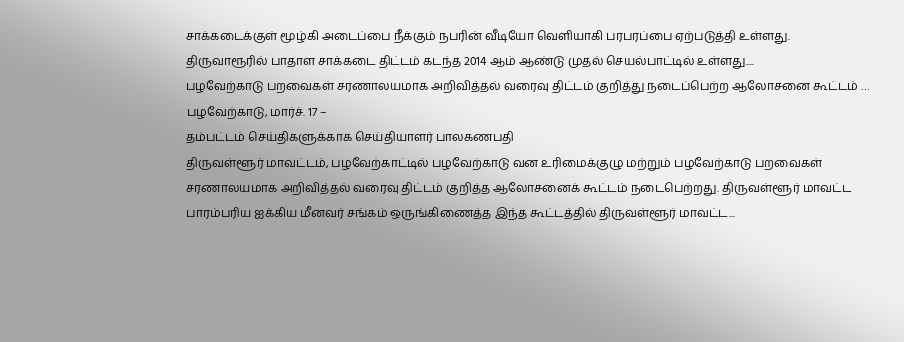சாக்கடைக்குள் மூழ்கி அடைப்பை நீக்கும் நபரின் வீடியோ வெளியாகி பரபரப்பை ஏற்படுத்தி உள்ளது.
திருவாரூரில் பாதாள சாக்கடை திட்டம் கடந்த 2014 ஆம் ஆண்டு முதல் செயல்பாட்டில் உள்ளது....
பழவேற்காடு பறவைகள் சரணாலயமாக அறிவித்தல் வரைவு திட்டம் குறித்து நடைப்பெற்ற ஆலோசனை கூட்டம் …
பழவேற்காடு, மார்ச். 17 –
தம்பட்டம் செய்திகளுக்காக செய்தியாளர் பாலகணபதி
திருவள்ளூர் மாவட்டம், பழவேற்காட்டில் பழவேற்காடு வன உரிமைக்குழு மற்றும் பழவேற்காடு பறவைகள் சரணாலயமாக அறிவித்தல் வரைவு திட்டம் குறித்த ஆலோசனைக் கூட்டம் நடைபெற்றது. திருவள்ளூர் மாவட்ட பாரம்பரிய ஐக்கிய மீனவர் சங்கம் ஒருங்கிணைத்த இந்த கூட்டத்தில் திருவள்ளூர் மாவட்ட...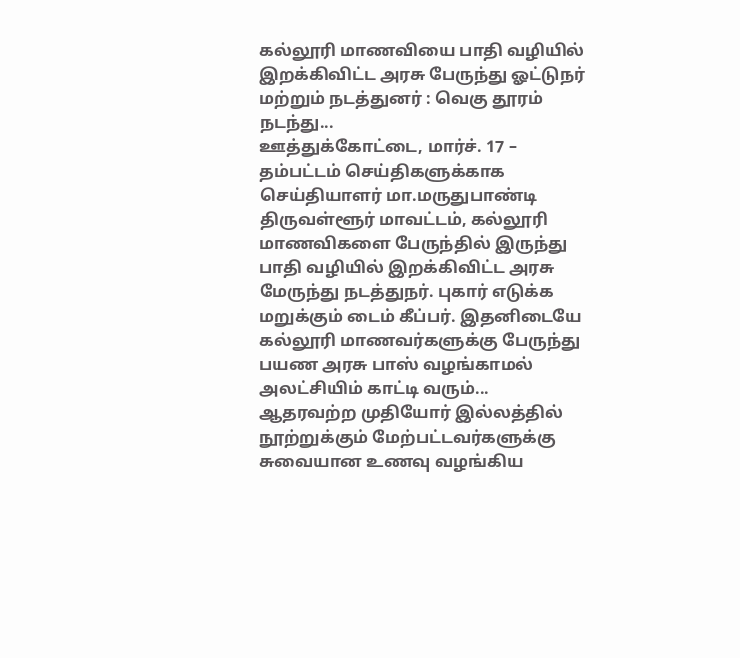கல்லூரி மாணவியை பாதி வழியில் இறக்கிவிட்ட அரசு பேருந்து ஓட்டுநர் மற்றும் நடத்துனர் : வெகு தூரம் நடந்து...
ஊத்துக்கோட்டை, மார்ச். 17 –
தம்பட்டம் செய்திகளுக்காக செய்தியாளர் மா.மருதுபாண்டி
திருவள்ளூர் மாவட்டம், கல்லூரி மாணவிகளை பேருந்தில் இருந்து பாதி வழியில் இறக்கிவிட்ட அரசு மேருந்து நடத்துநர். புகார் எடுக்க மறுக்கும் டைம் கீப்பர். இதனிடையே கல்லூரி மாணவர்களுக்கு பேருந்து பயண அரசு பாஸ் வழங்காமல் அலட்சியிம் காட்டி வரும்...
ஆதரவற்ற முதியோர் இல்லத்தில் நூற்றுக்கும் மேற்பட்டவர்களுக்கு சுவையான உணவு வழங்கிய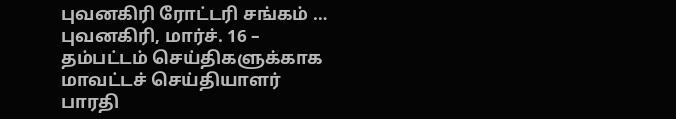புவனகிரி ரோட்டரி சங்கம் …
புவனகிரி, மார்ச். 16 –
தம்பட்டம் செய்திகளுக்காக மாவட்டச் செய்தியாளர் பாரதி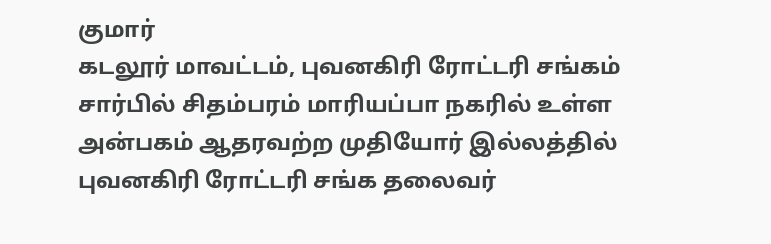குமார்
கடலூர் மாவட்டம், புவனகிரி ரோட்டரி சங்கம் சார்பில் சிதம்பரம் மாரியப்பா நகரில் உள்ள அன்பகம் ஆதரவற்ற முதியோர் இல்லத்தில் புவனகிரி ரோட்டரி சங்க தலைவர்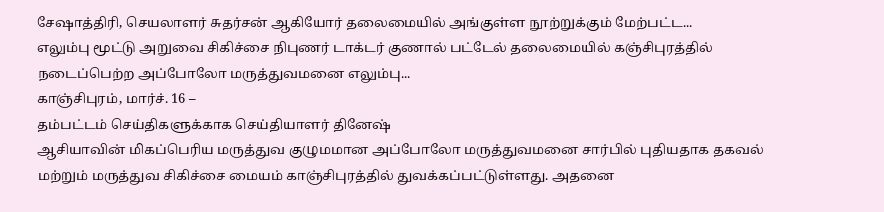சேஷாத்திரி, செயலாளர் சுதர்சன் ஆகியோர் தலைமையில் அங்குள்ள நூற்றுக்கும் மேற்பட்ட...
எலும்பு மூட்டு அறுவை சிகிச்சை நிபுணர் டாக்டர் குணால் பட்டேல் தலைமையில் கஞ்சிபுரத்தில் நடைப்பெற்ற அப்போலோ மருத்துவமனை எலும்பு...
காஞ்சிபுரம், மார்ச். 16 –
தம்பட்டம் செய்திகளுக்காக செய்தியாளர் தினேஷ்
ஆசியாவின் மிகப்பெரிய மருத்துவ குழுமமான அப்போலோ மருத்துவமனை சார்பில் புதியதாக தகவல் மற்றும் மருத்துவ சிகிச்சை மையம் காஞ்சிபுரத்தில் துவக்கப்பட்டுள்ளது. அதனை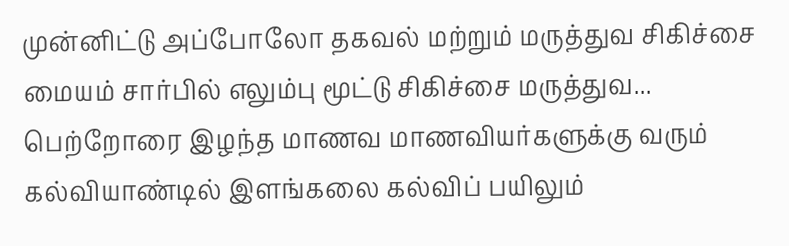முன்னிட்டு அப்போலோ தகவல் மற்றும் மருத்துவ சிகிச்சை மையம் சார்பில் எலும்பு மூட்டு சிகிச்சை மருத்துவ...
பெற்றோரை இழந்த மாணவ மாணவியர்களுக்கு வரும் கல்வியாண்டில் இளங்கலை கல்விப் பயிலும்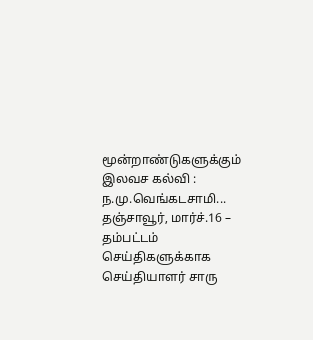மூன்றாண்டுகளுக்கும் இலவச கல்வி : ந.மு.வெங்கடசாமி...
தஞ்சாவூர், மார்ச்.16 –
தம்பட்டம் செய்திகளுக்காக செய்தியாளர் சாரு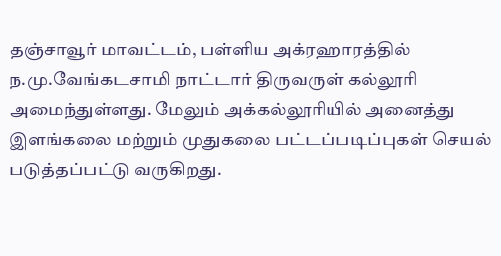தஞ்சாவூர் மாவட்டம், பள்ளிய அக்ரஹாரத்தில் ந.மு.வேங்கடசாமி நாட்டார் திருவருள் கல்லூரி அமைந்துள்ளது. மேலும் அக்கல்லூரியில் அனைத்து இளங்கலை மற்றும் முதுகலை பட்டப்படிப்புகள் செயல் படுத்தப்பட்டு வருகிறது.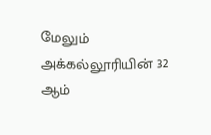மேலும் அக்கல்லூரியின் 32 ஆம்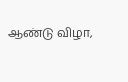ஆண்டு விழா,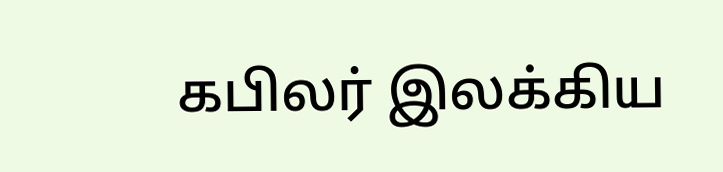கபிலர் இலக்கிய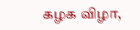கழக விழா,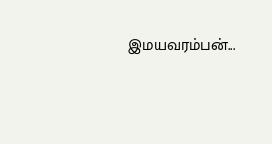இமயவரம்பன்...